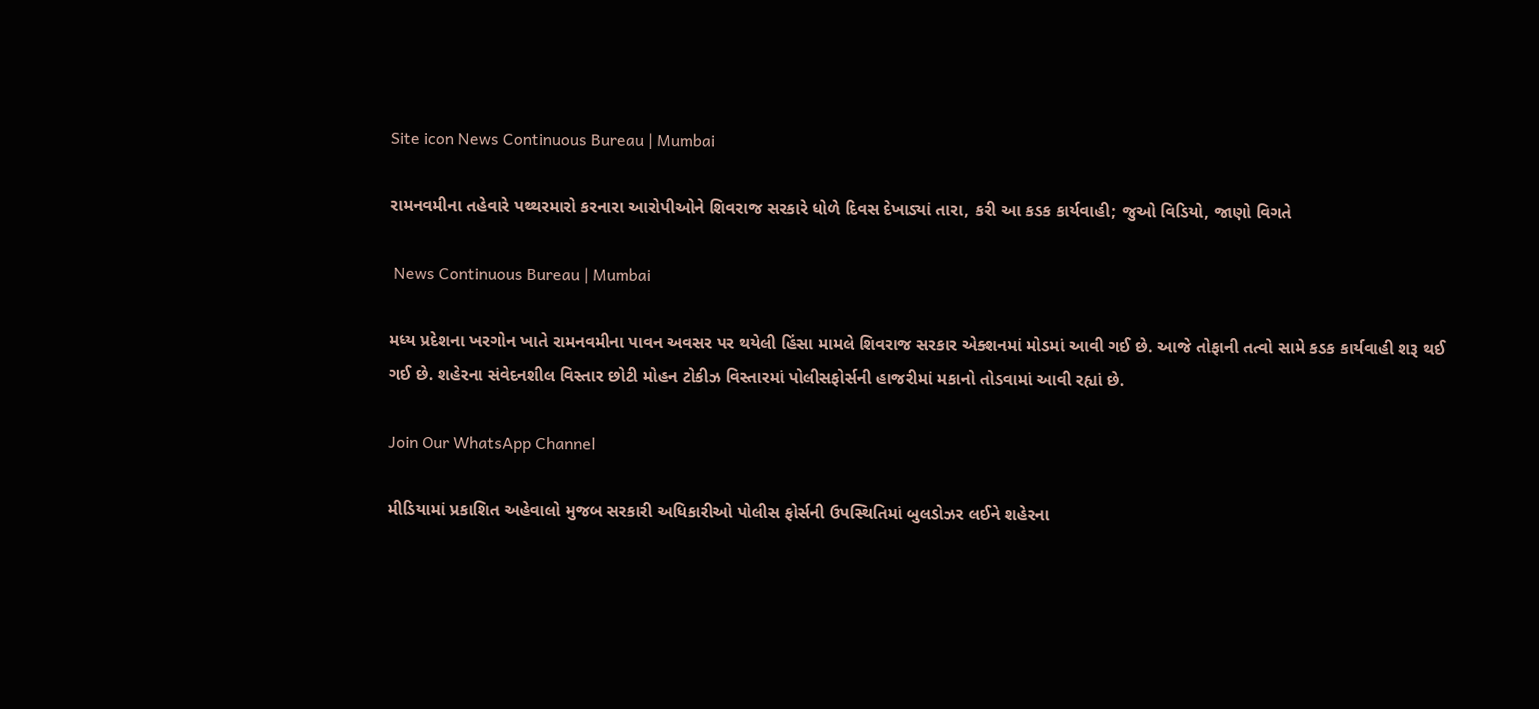Site icon News Continuous Bureau | Mumbai

રામનવમીના તહેવારે પથ્થરમારો કરનારા આરોપીઓને શિવરાજ સરકારે ધોળે દિવસ દેખાડ્યાં તારા, કરી આ કડક કાર્યવાહી; જુઓ વિડિયો, જાણો વિગતે

 News Continuous Bureau | Mumbai

મધ્ય પ્રદેશના ખરગોન ખાતે રામનવમીના પાવન અવસર પર થયેલી હિંસા મામલે શિવરાજ સરકાર એક્શનમાં મોડમાં આવી ગઈ છે. આજે તોફાની તત્વો સામે કડક કાર્યવાહી શરૂ થઈ ગઈ છે. શહેરના સંવેદનશીલ વિસ્તાર છોટી મોહન ટોકીઝ વિસ્તારમાં પોલીસફોર્સની હાજરીમાં મકાનો તોડવામાં આવી રહ્યાં છે.

Join Our WhatsApp Channel

મીડિયામાં પ્રકાશિત અહેવાલો મુજબ સરકારી અધિકારીઓ પોલીસ ફોર્સની ઉપસ્થિતિમાં બુલડોઝર લઈને શહેરના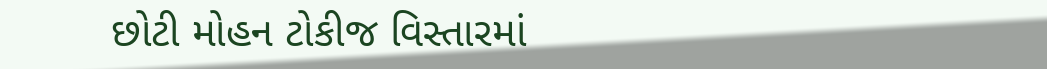છોટી મોહન ટોકીજ વિસ્તારમાં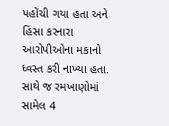પહોંચી ગયા હતા અને હિંસા કરનારા આરોપીઓના મકાનો ધ્વસ્ત કરી નાખ્યા હતા. સાથે જ રમખાણોમાં સામેલ 4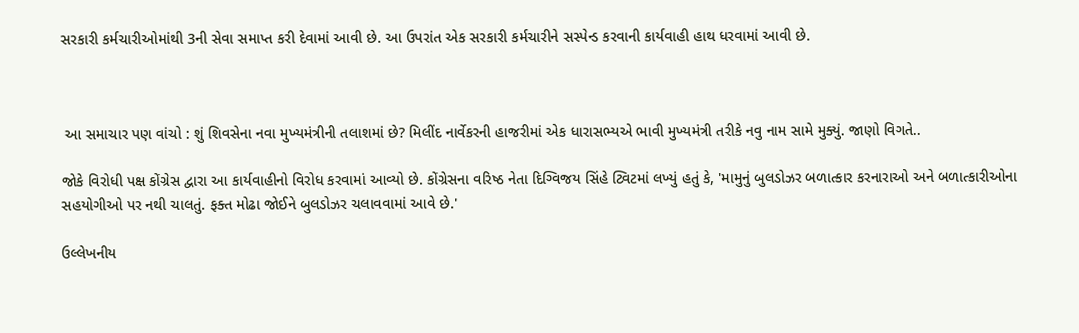સરકારી કર્મચારીઓમાંથી 3ની સેવા સમાપ્ત કરી દેવામાં આવી છે. આ ઉપરાંત એક સરકારી કર્મચારીને સસ્પેન્ડ કરવાની કાર્યવાહી હાથ ધરવામાં આવી છે.



 આ સમાચાર પણ વાંચો : શું શિવસેના નવા મુખ્યમંત્રીની તલાશમાં છે? મિલીંદ નાર્વેકરની હાજરીમાં એક ધારાસભ્યએ ભાવી મુખ્યમંત્રી તરીકે નવુ નામ સામે મુક્યું. જાણો વિગતે..

જોકે વિરોધી પક્ષ કોંગ્રેસ દ્વારા આ કાર્યવાહીનો વિરોધ કરવામાં આવ્યો છે. કોંગ્રેસના વરિષ્ઠ નેતા દિગ્વિજય સિંહે ટ્વિટમાં લખ્યું હતું કે, 'મામુનું બુલડોઝર બળાત્કાર કરનારાઓ અને બળાત્કારીઓના સહયોગીઓ પર નથી ચાલતું. ફક્ત મોઢા જોઈને બુલડોઝર ચલાવવામાં આવે છે.'

ઉલ્લેખનીય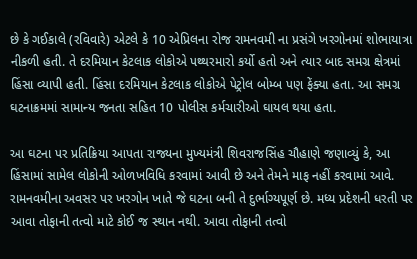છે કે ગઈકાલે (રવિવારે) એટલે કે 10 એપ્રિલના રોજ રામનવમી ના પ્રસંગે ખરગોનમાં શોભાયાત્રા નીકળી હતી. તે દરમિયાન કેટલાક લોકોએ પથ્થરમારો કર્યો હતો અને ત્યાર બાદ સમગ્ર ક્ષેત્રમાં હિંસા વ્યાપી હતી. હિંસા દરમિયાન કેટલાક લોકોએ પેટ્રોલ બોમ્બ પણ ફેંક્યા હતા. આ સમગ્ર ઘટનાક્રમમાં સામાન્ય જનતા સહિત 10 પોલીસ કર્મચારીઓ ઘાયલ થયા હતા.

આ ઘટના પર પ્રતિક્રિયા આપતા રાજ્યના મુખ્યમંત્રી શિવરાજસિંહ ચૌહાણે જણાવ્યું કે, આ હિંસામાં સામેલ લોકોની ઓળખવિધિ કરવામાં આવી છે અને તેમને માફ નહીં કરવામાં આવે. રામનવમીના અવસર પર ખરગોન ખાતે જે ઘટના બની તે દુર્ભાગ્યપૂર્ણ છે. મધ્ય પ્રદેશની ધરતી પર આવા તોફાની તત્વો માટે કોઈ જ સ્થાન નથી. આવા તોફાની તત્વો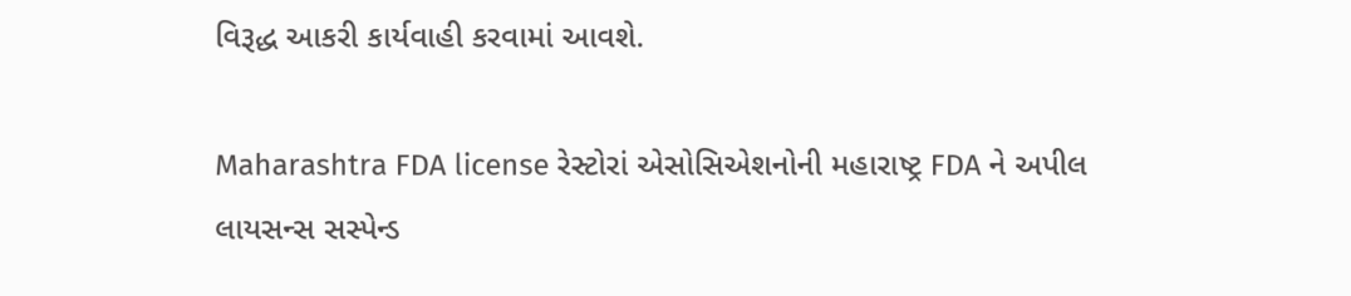વિરૂદ્ધ આકરી કાર્યવાહી કરવામાં આવશે.

Maharashtra FDA license રેસ્ટોરાં એસોસિએશનોની મહારાષ્ટ્ર FDA ને અપીલ લાયસન્સ સસ્પેન્ડ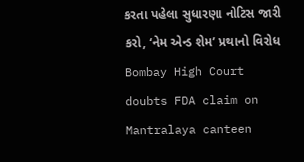કરતા પહેલા સુધારણા નોટિસ જારી કરો, ‘નેમ એન્ડ શેમ’ પ્રથાનો વિરોધ
Bombay High Court doubts FDA claim on Mantralaya canteen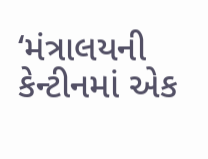‘મંત્રાલયની કેન્ટીનમાં એક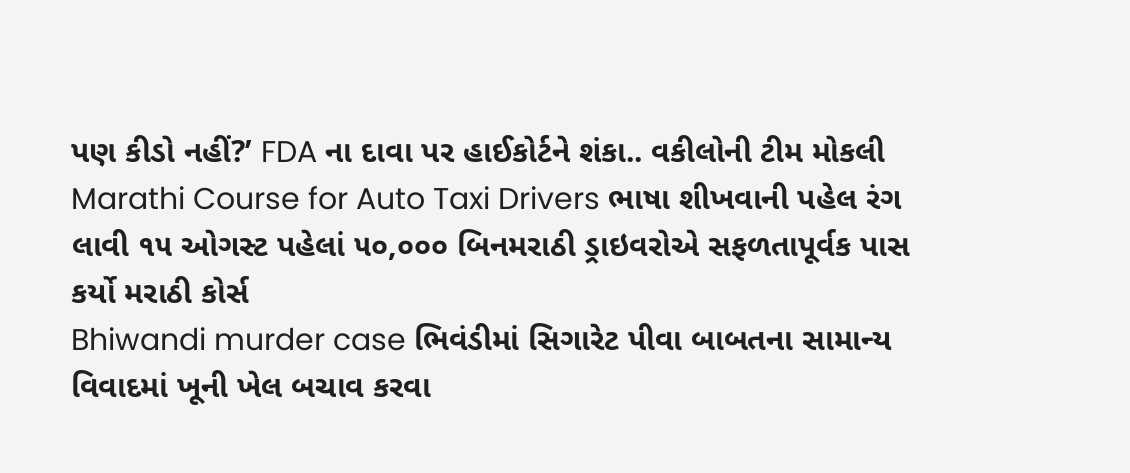પણ કીડો નહીં?’ FDA ના દાવા પર હાઈકોર્ટને શંકા.. વકીલોની ટીમ મોકલી
Marathi Course for Auto Taxi Drivers ભાષા શીખવાની પહેલ રંગ લાવી ૧૫ ઓગસ્ટ પહેલાં ૫૦,૦૦૦ બિનમરાઠી ડ્રાઇવરોએ સફળતાપૂર્વક પાસ કર્યો મરાઠી કોર્સ
Bhiwandi murder case ભિવંડીમાં સિગારેટ પીવા બાબતના સામાન્ય વિવાદમાં ખૂની ખેલ બચાવ કરવા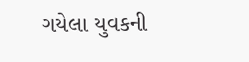ગયેલા યુવકની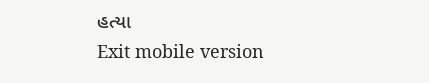હત્યા
Exit mobile version